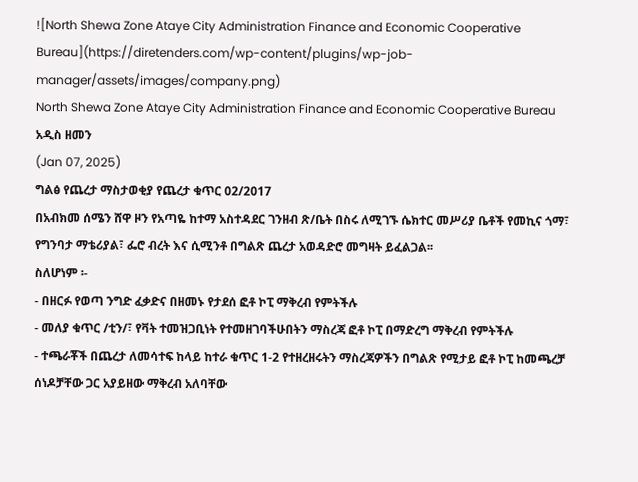![North Shewa Zone Ataye City Administration Finance and Economic Cooperative Bureau](https://diretenders.com/wp-content/plugins/wp-job-manager/assets/images/company.png)
North Shewa Zone Ataye City Administration Finance and Economic Cooperative Bureau
አዲስ ዘመን
(Jan 07, 2025)
ግልፅ የጨረታ ማስታወቂያ የጨረታ ቁጥር 02/2017
በአብክመ ሰሜን ሸዋ ዞን የአጣዬ ከተማ አስተዳደር ገንዘብ ጽ/ቤት በስሩ ለሚገኙ ሴክተር መሥሪያ ቤቶች የመኪና ጎማ፣ የግንባታ ማቴሪያል፣ ፌሮ ብረት እና ሲሚንቶ በግልጽ ጨረታ አወዳድሮ መግዛት ይፈልጋል፡፡
ስለሆነም ፡-
- በዘርፉ የወጣ ንግድ ፈቃድና በዘመኑ የታደሰ ፎቶ ኮፒ ማቅረብ የምትችሉ
- መለያ ቁጥር /ቲን/፣ የቫት ተመዝጋቢነት የተመዘገባችሁበትን ማስረጃ ፎቶ ኮፒ በማድረግ ማቅረብ የምትችሉ
- ተጫራቾች በጨረታ ለመሳተፍ ከላይ ከተራ ቁጥር 1-2 የተዘረዘሩትን ማስረጃዎችን በግልጽ የሚታይ ፎቶ ኮፒ ከመጫረቻ ሰነዶቻቸው ጋር አያይዘው ማቅረብ አለባቸው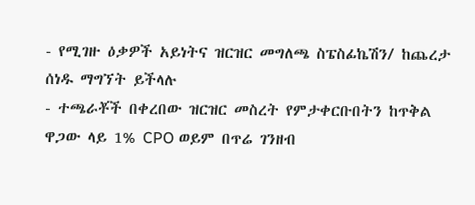- የሚገዙ ዕቃዎች አይነትና ዝርዝር መግለጫ ስፔስፊኬሽን/ ከጨረታ ሰነዱ ማግኘት ይችላሉ
- ተጫራቾች በቀረበው ዝርዝር መስረት የምታቀርቡበትን ከጥቅል ዋጋው ላይ 1% CPO ወይም በጥሬ ገንዘብ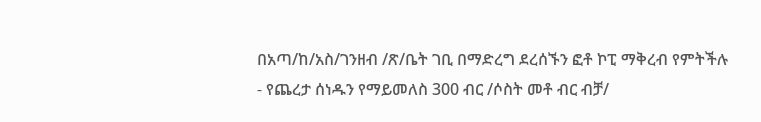በአጣ/ከ/አስ/ገንዘብ /ጽ/ቤት ገቢ በማድረግ ደረሰኙን ፎቶ ኮፒ ማቅረብ የምትችሉ
- የጨረታ ሰነዱን የማይመለስ 300 ብር /ሶስት መቶ ብር ብቻ/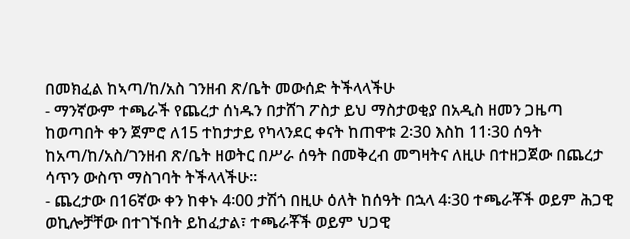በመክፈል ከኣጣ/ከ/አስ ገንዘብ ጽ/ቤት መውሰድ ትችላላችሁ
- ማንኛውም ተጫራች የጨረታ ሰነዱን በታሸገ ፖስታ ይህ ማስታወቂያ በአዲስ ዘመን ጋዜጣ ከወጣበት ቀን ጀምሮ ለ15 ተከታታይ የካላንደር ቀናት ከጠዋቱ 2፡30 እስከ 11፡30 ሰዓት ከአጣ/ከ/አስ/ገንዘብ ጽ/ቤት ዘወትር በሥራ ሰዓት በመቅረብ መግዛትና ለዚሁ በተዘጋጀው በጨረታ ሳጥን ውስጥ ማስገባት ትችላላችሁ፡፡
- ጨረታው በ16ኛው ቀን ከቀኑ 4፡00 ታሽጎ በዚሁ ዕለት ከሰዓት በኋላ 4፡30 ተጫራቾች ወይም ሕጋዊ ወኪሎቻቸው በተገኙበት ይከፈታል፣ ተጫራቾች ወይም ህጋዊ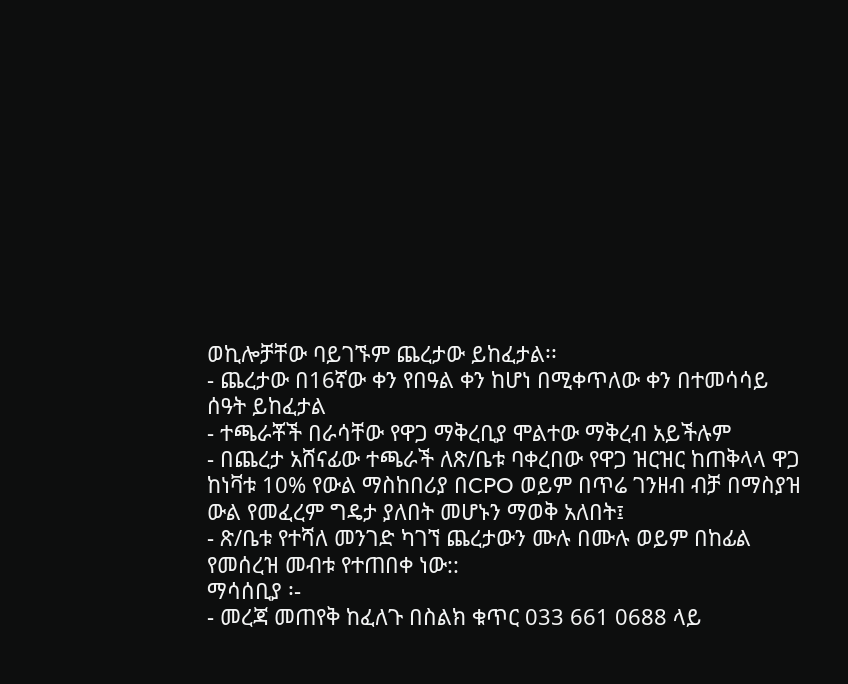ወኪሎቻቸው ባይገኙም ጨረታው ይከፈታል፡፡
- ጨረታው በ16ኛው ቀን የበዓል ቀን ከሆነ በሚቀጥለው ቀን በተመሳሳይ ሰዓት ይከፈታል
- ተጫራቾች በራሳቸው የዋጋ ማቅረቢያ ሞልተው ማቅረብ አይችሉም
- በጨረታ አሸናፊው ተጫራች ለጽ/ቤቱ ባቀረበው የዋጋ ዝርዝር ከጠቅላላ ዋጋ ከነቫቱ 10% የውል ማስከበሪያ በCPO ወይም በጥሬ ገንዘብ ብቻ በማስያዝ ውል የመፈረም ግዴታ ያለበት መሆኑን ማወቅ አለበት፤
- ጽ/ቤቱ የተሻለ መንገድ ካገኘ ጨረታውን ሙሉ በሙሉ ወይም በከፊል የመሰረዝ መብቱ የተጠበቀ ነው::
ማሳሰቢያ ፡-
- መረጃ መጠየቅ ከፈለጉ በስልክ ቁጥር 033 661 0688 ላይ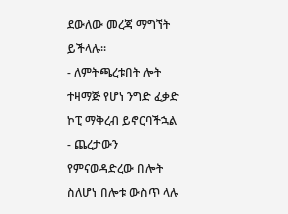ደውለው መረጃ ማግኘት ይችላሉ፡፡
- ለምትጫረቱበት ሎት ተዛማጅ የሆነ ንግድ ፈቃድ ኮፒ ማቅረብ ይኖርባችኋል
- ጨረታውን የምናወዳድረው በሎት ስለሆነ በሎቱ ውስጥ ላሉ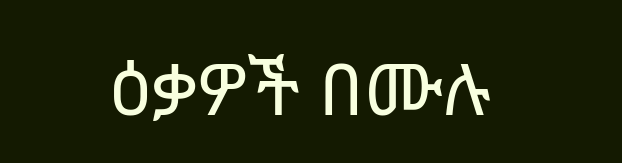ዕቃዎች በሙሉ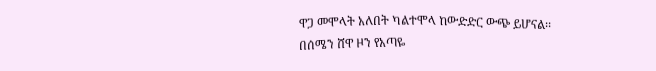ዋጋ መሞላት አለበት ካልተሞላ ከውድድር ውጭ ይሆናል፡፡
በሰሜን ሸዋ ዞን የአጣዬ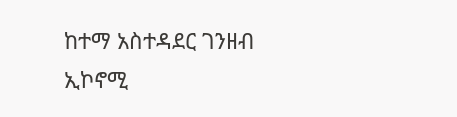ከተማ አስተዳደር ገንዘብ
ኢኮኖሚ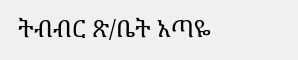ትብብር ጽ/ቤት አጣዬ